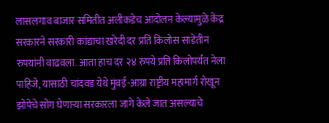लासलगाव बाजार समितीत अलीकडेच आंदोलन केल्यामुळे केंद्र सरकारने सरकारी कांद्याचा खरेदी दर प्रति किलोस साडेतीन रुपयांनी वाढवला. आता हाच दर २४ रुपये प्रति किलोपर्यंत नेला पाहिजे, यासाठी चांदवड येथे मुंबई-आग्रा राष्ट्रीय महामार्ग रोखून झोपेचे सोंग घेणाऱ्या सरकारला जागे केले जात असल्याचे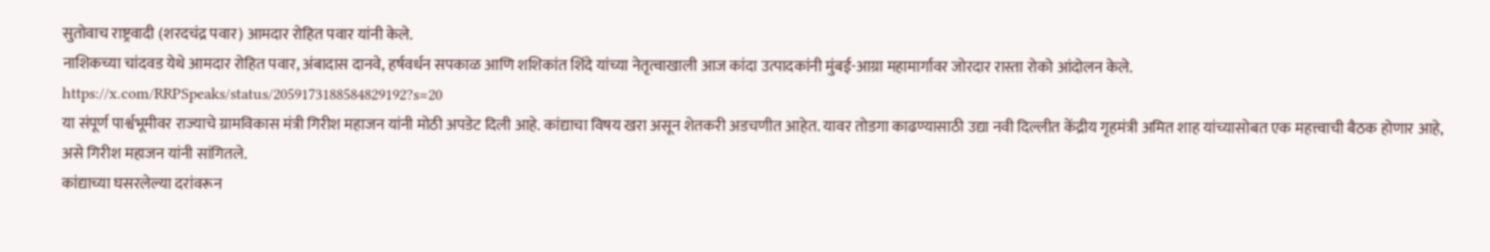सुतोवाच राष्ट्रवादी (शरदचंद्र पवार) आमदार रोहित पवार यांनी केले.
नाशिकच्या चांदवड येथे आमदार रोहित पवार, अंबादास दानवे, हर्षवर्धन सपकाळ आणि शशिकांत शिंदे यांच्या नेतृत्वाखाली आज कांदा उत्पादकांनी मुंबई-आग्रा महामार्गावर जोरदार रास्ता रोको आंदोलन केले.
https://x.com/RRPSpeaks/status/2059173188584829192?s=20
या संपूर्ण पार्श्वभूमीवर राज्याचे ग्रामविकास मंत्री गिरीश महाजन यांनी मोठी अपडेट दिली आहे. कांद्याचा विषय खरा असून शेतकरी अडचणीत आहेत. यावर तोडगा काढण्यासाठी उद्या नवी दिल्लीत केंद्रीय गृहमंत्री अमित शाह यांच्यासोबत एक महत्त्वाची बैठक होणार आहे, असे गिरीश महाजन यांनी सांगितले.
कांद्याच्या घसरलेल्या दरांवरून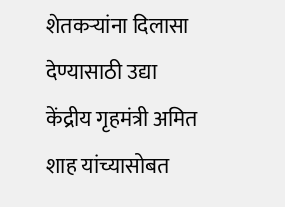शेतकऱ्यांना दिलासा देण्यासाठी उद्या केंद्रीय गृहमंत्री अमित शाह यांच्यासोबत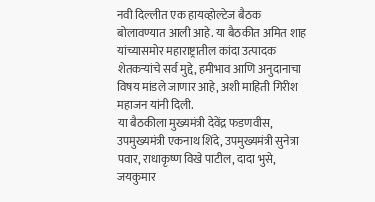नवी दिल्लीत एक हायव्होल्टेज बैठक बोलावण्यात आली आहे. या बैठकीत अमित शाह यांच्यासमोर महाराष्ट्रातील कांदा उत्पादक शेतकऱ्यांचे सर्व मुद्दे, हमीभाव आणि अनुदानाचा विषय मांडले जाणार आहे, अशी माहिती गिरीश महाजन यांनी दिली.
या बैठकीला मुख्यमंत्री देवेंद्र फडणवीस, उपमुख्यमंत्री एकनाथ शिंदे, उपमुख्यमंत्री सुनेत्रा पवार, राधाकृष्ण विखे पाटील, दादा भुसे, जयकुमार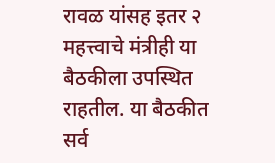रावळ यांसह इतर २ महत्त्वाचे मंत्रीही या बैठकीला उपस्थित राहतील. या बैठकीत सर्व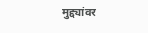मुद्द्यांवर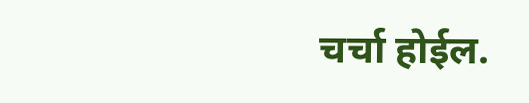चर्चा होईल.